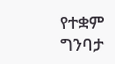የተቋም ግንባታ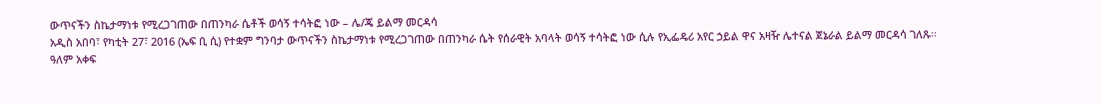ውጥናችን ስኬታማነቱ የሚረጋገጠው በጠንካራ ሴቶች ወሳኝ ተሳትፎ ነው – ሌ/ጄ ይልማ መርዳሳ
አዲስ አበባ፣ የካቲት 27፣ 2016 (ኤፍ ቢ ሲ) የተቋም ግንባታ ውጥናችን ስኬታማነቱ የሚረጋገጠው በጠንካራ ሴት የሰራዊት አባላት ወሳኝ ተሳትፎ ነው ሲሉ የኢፌዴሪ አየር ኃይል ዋና አዛዥ ሌተናል ጀኔራል ይልማ መርዳሳ ገለጹ፡፡
ዓለም አቀፍ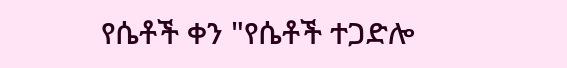የሴቶች ቀን "የሴቶች ተጋድሎ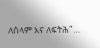ለሰላም እና ለፍትሕ"…